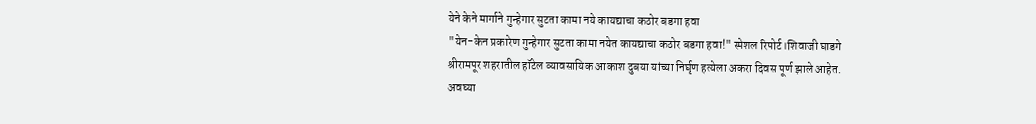येने केने मार्गाने गुन्हेगार सुटता कामा नये कायद्याचा कठोर बडगा हवा
"येन-केन प्रकारेण गुन्हेगार सुटता कामा नयेत कायद्याचा कठोर बडगा हवा!" स्पेशल रिपोर्ट।शिवाजी घाडगे श्रीरामपूर शहरातील हॉटेल व्यावसायिक आकाश दुबया यांच्या निर्घृण हत्येला अकरा दिवस पूर्ण झाले आहेत. अवघ्या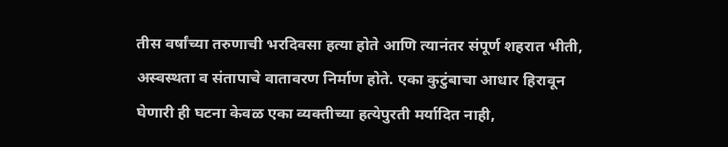तीस वर्षांच्या तरुणाची भरदिवसा हत्या होते आणि त्यानंतर संपूर्ण शहरात भीती, अस्वस्थता व संतापाचे वातावरण निर्माण होते. एका कुटुंबाचा आधार हिरावून घेणारी ही घटना केवळ एका व्यक्तीच्या हत्येपुरती मर्यादित नाही,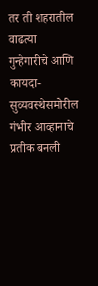तर ती शहरातील वाढत्या गुन्हेगारीचे आणि कायदा-सुव्यवस्थेसमोरील गंभीर आव्हानाचे प्रतीक बनली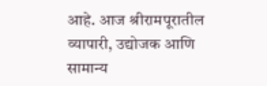आहे. आज श्रीरामपूरातील व्यापारी, उद्योजक आणि सामान्य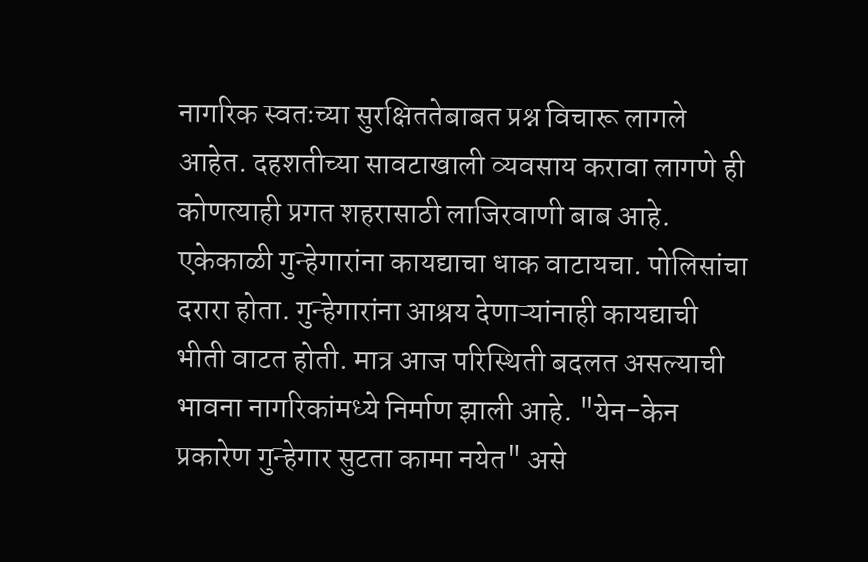नागरिक स्वतःच्या सुरक्षिततेबाबत प्रश्न विचारू लागले आहेत. दहशतीच्या सावटाखाली व्यवसाय करावा लागणे ही कोणत्याही प्रगत शहरासाठी लाजिरवाणी बाब आहे. एकेकाळी गुन्हेगारांना कायद्याचा धाक वाटायचा. पोलिसांचा दरारा होता. गुन्हेगारांना आश्रय देणाऱ्यांनाही कायद्याची भीती वाटत होती. मात्र आज परिस्थिती बदलत असल्याची भावना नागरिकांमध्ये निर्माण झाली आहे. "येन-केन प्रकारेण गुन्हेगार सुटता कामा नयेत" असे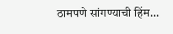ठामपणे सांगण्याची हिंम...